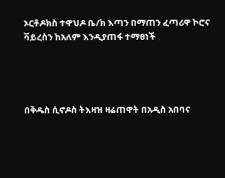ኦርቶዶክስ ተዋህዶ ቤ/ክ እጣን በማጠን ፈጣሪዋ ኮሮና ቫይረስን ከአለም እንዲያጠፋ ተማፀነች




በቅዱስ ሲኖዶስ ትእዛዝ ዛሬጠዋት በአዲስ አበባና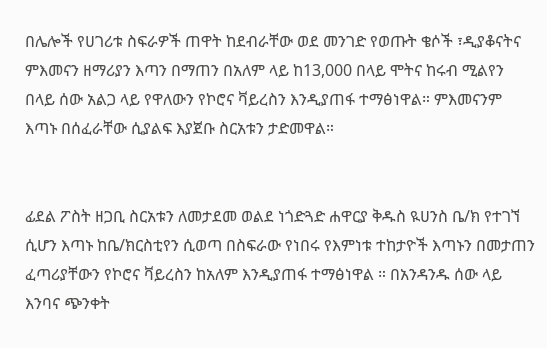በሌሎች የሀገሪቱ ስፍራዎች ጠዋት ከደብራቸው ወደ መንገድ የወጡት ቄሶች ፣ዲያቆናትና ምእመናን ዘማሪያን እጣን በማጠን በአለም ላይ ከ13,000 በላይ ሞትና ከሩብ ሚልየን በላይ ሰው አልጋ ላይ የዋለውን የኮሮና ቫይረስን እንዲያጠፋ ተማፅነዋል። ምእመናንም እጣኑ በሰፈራቸው ሲያልፍ እያጀቡ ስርአቱን ታድመዋል።


ፊደል ፖስት ዘጋቢ ስርአቱን ለመታደመ ወልደ ነጎድጓድ ሐዋርያ ቅዱስ ዪሀንስ ቤ/ክ የተገኘ ሲሆን እጣኑ ከቤ/ክርስቲየን ሲወጣ በስፍራው የነበሩ የእምነቱ ተከታዮች እጣኑን በመታጠን ፈጣሪያቸውን የኮሮና ቫይረስን ከአለም እንዲያጠፋ ተማፅነዋል ። በአንዳንዱ ሰው ላይ እንባና ጭንቀት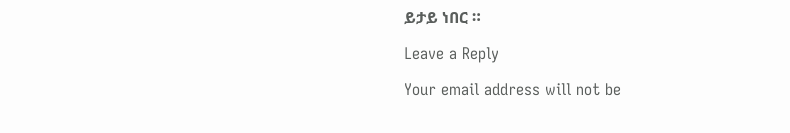ይታይ ነበር ።

Leave a Reply

Your email address will not be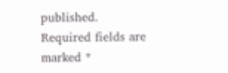published. Required fields are marked *